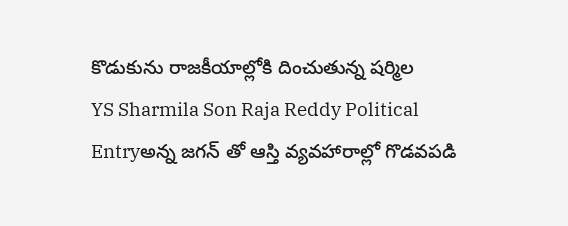కొడుకును రాజకీయాల్లోకి దించుతున్న షర్మిల
YS Sharmila Son Raja Reddy Political Entryఅన్న జగన్ తో ఆస్తి వ్యవహారాల్లో గొడవపడి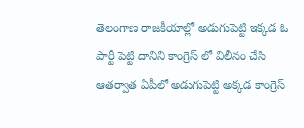తెలంగాణ రాజకీయాల్లో అడుగుపెట్టి ఇక్కడ ఓ పార్టీ పెట్టి దానిని కాంగ్రెస్ లో విలీనం చేసి ఆతర్వాత ఏపీలో అడుగుపెట్టి అక్కడ కాంగ్రెస్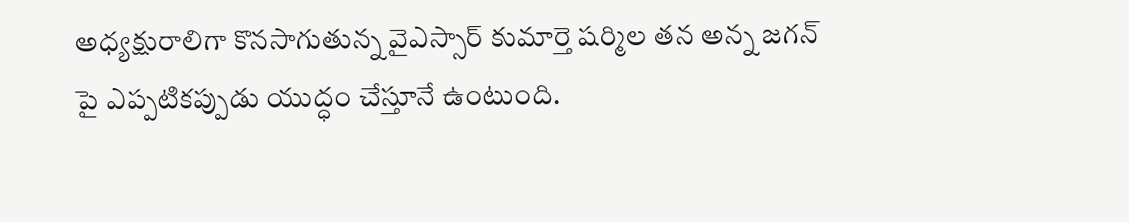అధ్యక్షురాలిగా కొనసాగుతున్న వైఎస్సార్ కుమార్తె షర్మిల తన అన్న జగన్ పై ఎప్పటికప్పుడు యుద్ధం చేస్తూనే ఉంటుంది.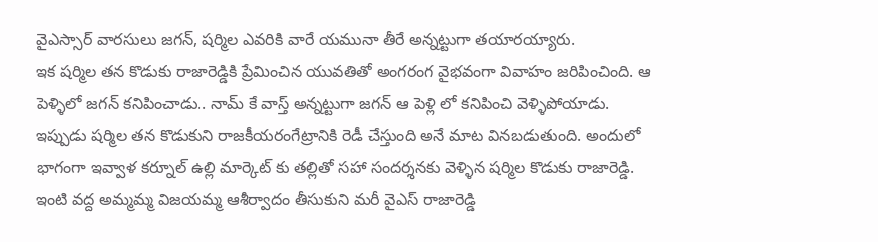వైఎస్సార్ వారసులు జగన్, షర్మిల ఎవరికి వారే యమునా తీరే అన్నట్టుగా తయారయ్యారు.
ఇక షర్మిల తన కొడుకు రాజారెడ్డికి ప్రేమించిన యువతితో అంగరంగ వైభవంగా వివాహం జరిపించింది. ఆ పెళ్ళిలో జగన్ కనిపించాడు.. నామ్ కే వాస్త్ అన్నట్టుగా జగన్ ఆ పెళ్లి లో కనిపించి వెళ్ళిపోయాడు. ఇప్పుడు షర్మిల తన కొడుకుని రాజకీయరంగేట్రానికి రెడీ చేస్తుంది అనే మాట వినబడుతుంది. అందులో భాగంగా ఇవ్వాళ కర్నూల్ ఉల్లి మార్కెట్ కు తల్లితో సహా సందర్శనకు వెళ్ళిన షర్మిల కొడుకు రాజారెడ్డి.
ఇంటి వద్ద అమ్మమ్మ విజయమ్మ ఆశీర్వాదం తీసుకుని మరీ వైఎస్ రాజారెడ్డి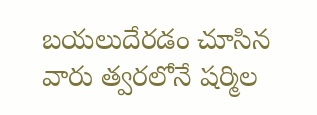బయలుదేరడం చూసిన వారు త్వరలోనే షర్మిల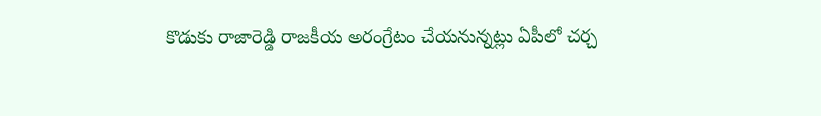కొడుకు రాజారెడ్డి రాజకీయ అరంగ్రేటం చేయనున్నట్లు ఏపీలో చర్చ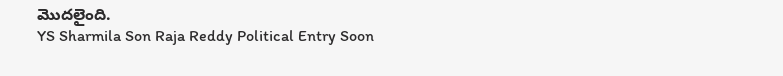మొదలైంది.
YS Sharmila Son Raja Reddy Political Entry Soon